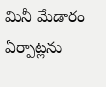మినీ మేడారం ఏర్పాట్లను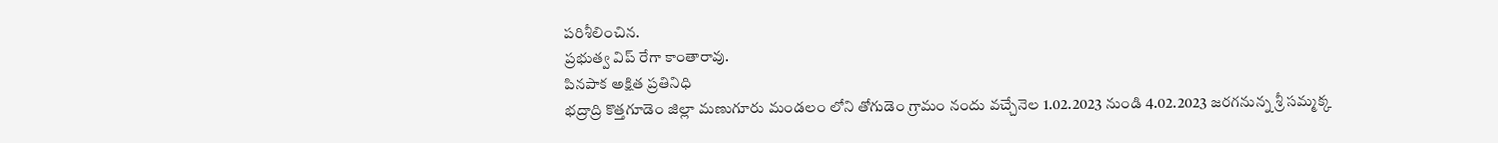పరిశీలించిన.
ప్రభుత్వ విప్ రేగా కాంతారావు.
పినపాక అక్షిత ప్రతినిధి
భద్రాద్రి కొత్తగూడెం జిల్లా మణుగూరు మండలం లోని తోగుడెం గ్రామం నందు వచ్చేనెల 1.02.2023 నుండి 4.02.2023 జరగనున్న శ్రీ సమ్మక్క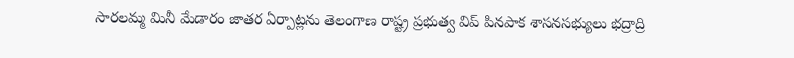సారలమ్మ మినీ మేడారం జాతర ఏర్పాట్లను తెలంగాణ రాష్ట్ర ప్రభుత్వ విప్ పినపాక శాసనసభ్యులు భద్రాద్రి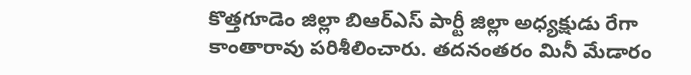కొత్తగూడెం జిల్లా బిఆర్ఎస్ పార్టీ జిల్లా అధ్యక్షుడు రేగా కాంతారావు పరిశీలించారు. తదనంతరం మినీ మేడారం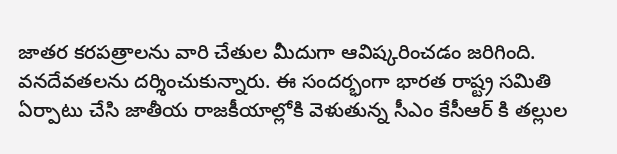జాతర కరపత్రాలను వారి చేతుల మీదుగా ఆవిష్కరించడం జరిగింది. వనదేవతలను దర్శించుకున్నారు. ఈ సందర్భంగా భారత రాష్ట్ర సమితి ఏర్పాటు చేసి జాతీయ రాజకీయాల్లోకి వెళుతున్న సీఎం కేసీఆర్ కి తల్లుల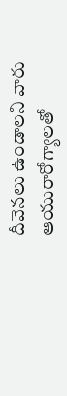దీవెనలు ఉండాలని వారు ఆయురారోగ్యాలతో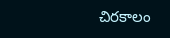చిరకాలం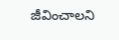జీవించాలని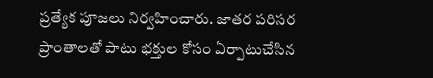ప్రత్యేక పూజలు నిర్వహించారు. జాతర పరిసర ప్రాంతాలతో పాటు భక్తుల కోసం ఏర్పాటుచేసిన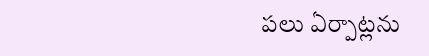పలు ఏర్పాట్లను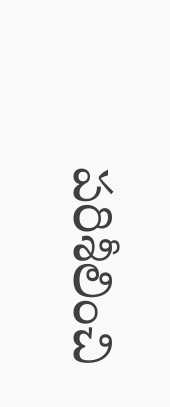పరిశీలించి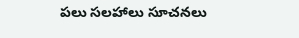పలు సలహాలు సూచనలు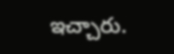ఇచ్చారు.